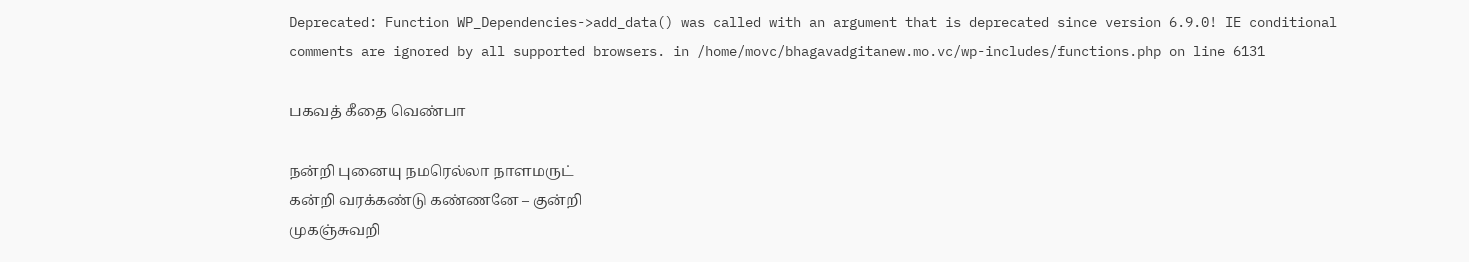Deprecated: Function WP_Dependencies->add_data() was called with an argument that is deprecated since version 6.9.0! IE conditional comments are ignored by all supported browsers. in /home/movc/bhagavadgitanew.mo.vc/wp-includes/functions.php on line 6131

பகவத் கீதை வெண்பா

நன்றி புனையு நமரெல்லா நாளமருட்
கன்றி வரக்கண்டு கண்ணனே – குன்றி
முகஞ்சுவறி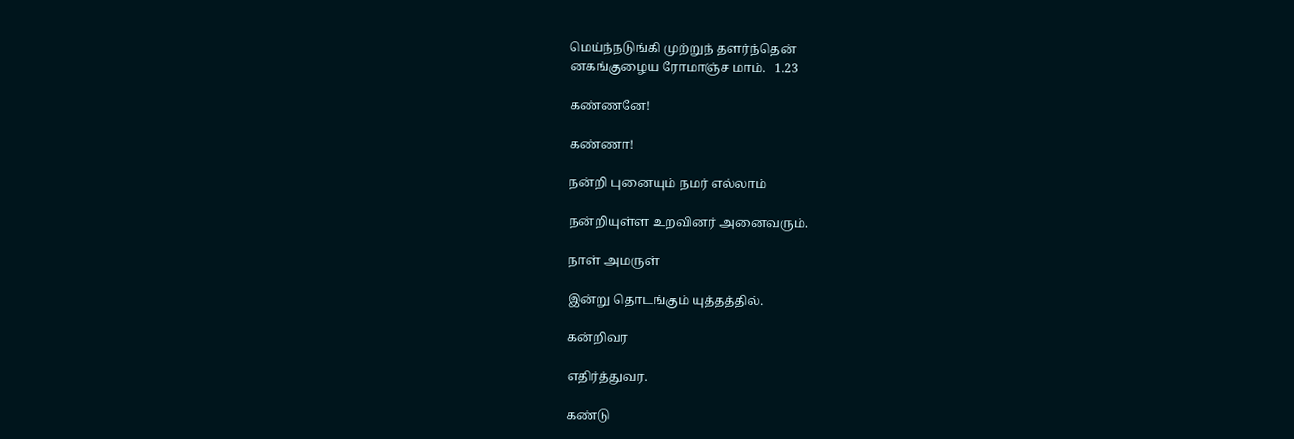மெய்ந்நடுங்கி முற்றுந் தளர்ந்தென்
னகங்குழைய ரோமாஞ்ச மாம்.   1.23

கண்ணனே!

கண்ணா!

நன்றி புனையும் நமர் எல்லாம்

நன்றியுள்ள உறவினர் அனைவரும்.

நாள் அமருள்

இன்று தொடங்கும் யுத்தத்தில்.

கன்றிவர

எதிர்த்துவர.

கண்டு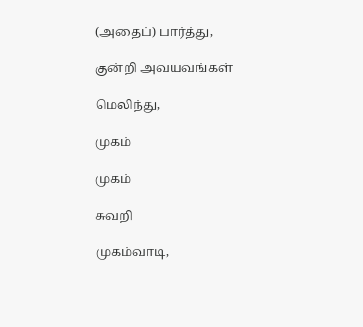(அதைப்) பார்த்து,

குன்றி அவயவங்கள்

மெலிந்து,

முகம்

முகம்

சுவறி

முகம்வாடி,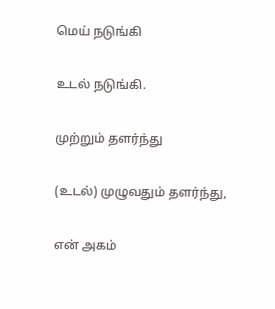மெய் நடுங்கி

உடல் நடுங்கி.

முற்றும் தளர்ந்து

(உடல்) முழுவதும் தளர்ந்து,

என் அகம்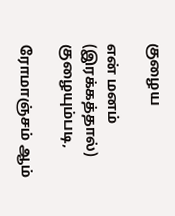குழைய

என் மனம் (இரக்கத்தால்) குழையும்படி,

ரோமாஞ்சம் ஆம்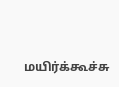மயிர்க்கூச்சு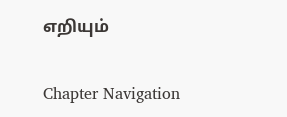எறியும்

Chapter Navigation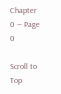Chapter 0 — Page 0

Scroll to Top